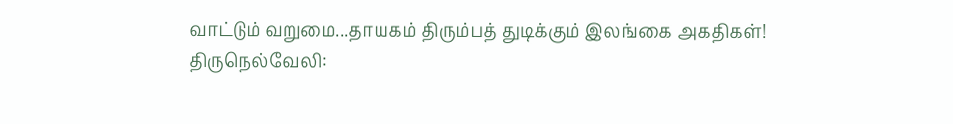வாட்டும் வறுமை...தாயகம் திரும்பத் துடிக்கும் இலங்கை அகதிகள்!
திருநெல்வேலி: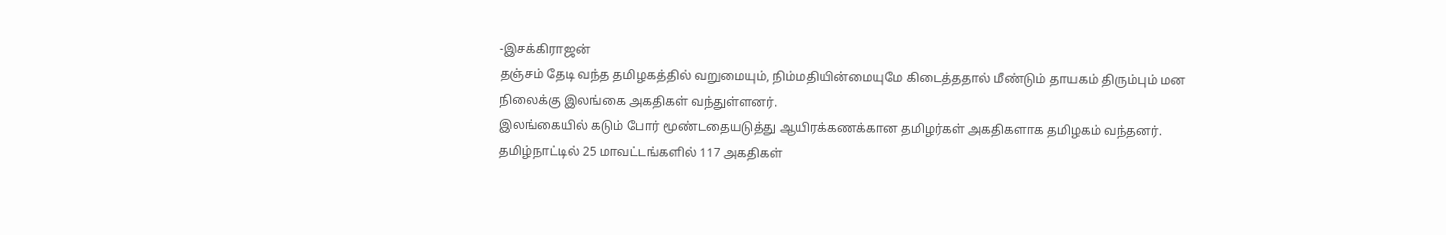-இசக்கிராஜன்
தஞ்சம் தேடி வந்த தமிழகத்தில் வறுமையும், நிம்மதியின்மையுமே கிடைத்ததால் மீண்டும் தாயகம் திரும்பும் மன நிலைக்கு இலங்கை அகதிகள் வந்துள்ளனர்.
இலங்கையில் கடும் போர் மூண்டதையடுத்து ஆயிரக்கணக்கான தமிழர்கள் அகதிகளாக தமிழகம் வந்தனர்.
தமிழ்நாட்டில் 25 மாவட்டங்களில் 117 அகதிகள்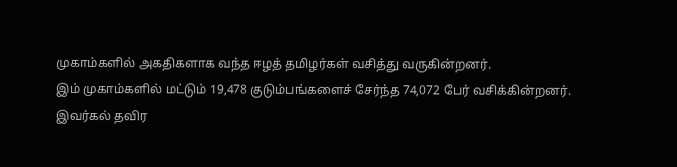முகாம்களில் அகதிகளாக வந்த ஈழத் தமிழர்கள் வசித்து வருகின்றனர்.
இம் முகாம்களில் மட்டும் 19,478 குடும்பங்களைச் சேர்ந்த 74,072 பேர் வசிக்கின்றனர்.
இவர்கல் தவிர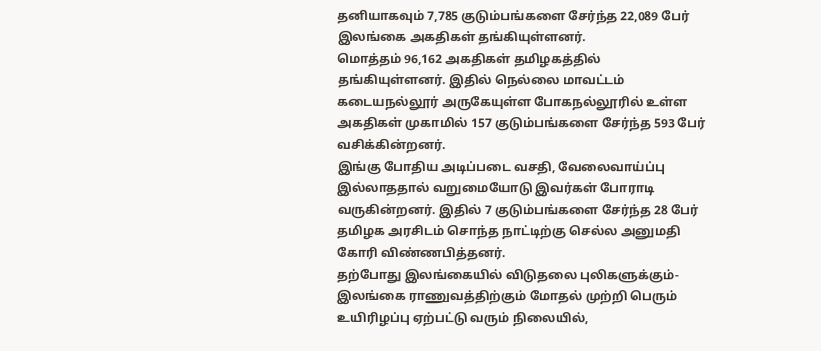தனியாகவும் 7,785 குடும்பங்களை சேர்ந்த 22,089 பேர் இலங்கை அகதிகள் தங்கியுள்ளனர்.
மொத்தம் 96,162 அகதிகள் தமிழகத்தில் தங்கியுள்ளனர். இதில் நெல்லை மாவட்டம் கடையநல்லூர் அருகேயுள்ள போகநல்லூரில் உள்ள அகதிகள் முகாமில் 157 குடும்பங்களை சேர்ந்த 593 பேர் வசிக்கின்றனர்.
இங்கு போதிய அடிப்படை வசதி, வேலைவாய்ப்பு இல்லாததால் வறுமையோடு இவர்கள் போராடி வருகின்றனர். இதில் 7 குடும்பங்களை சேர்ந்த 28 பேர் தமிழக அரசிடம் சொந்த நாட்டிற்கு செல்ல அனுமதி கோரி விண்ணபித்தனர்.
தற்போது இலங்கையில் விடுதலை புலிகளுக்கும்-இலங்கை ராணுவத்திற்கும் மோதல் முற்றி பெரும் உயிரிழப்பு ஏற்பட்டு வரும் நிலையில்,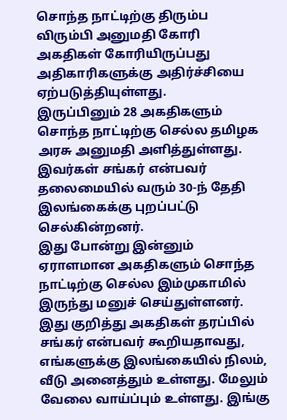சொந்த நாட்டிற்கு திரும்ப விரும்பி அனுமதி கோரி அகதிகள் கோரியிருப்பது அதிகாரிகளுக்கு அதிர்ச்சியை ஏற்படுத்தியுள்ளது.
இருப்பினும் 28 அகதிகளும் சொந்த நாட்டிற்கு செல்ல தமிழக அரசு அனுமதி அளித்துள்ளது. இவர்கள் சங்கர் என்பவர் தலைமையில் வரும் 30-ந் தேதி இலங்கைக்கு புறப்பட்டு செல்கின்றனர்.
இது போன்று இன்னும் ஏராளமான அகதிகளும் சொந்த நாட்டிற்கு செல்ல இம்முகாமில் இருந்து மனுச் செய்துள்ளனர். இது குறித்து அகதிகள் தரப்பில் சங்கர் என்பவர் கூறியதாவது,
எங்களுக்கு இலங்கையில் நிலம், வீடு அனைத்தும் உள்ளது. மேலும் வேலை வாய்ப்பும் உள்ளது. இங்கு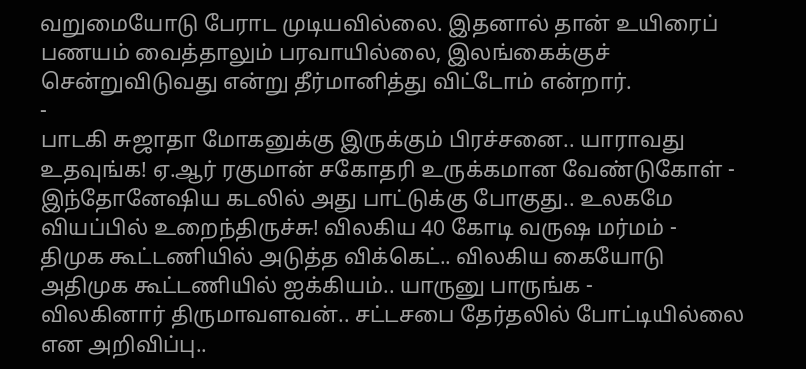வறுமையோடு பேராட முடியவில்லை. இதனால் தான் உயிரைப் பணயம் வைத்தாலும் பரவாயில்லை, இலங்கைக்குச் சென்றுவிடுவது என்று தீர்மானித்து விட்டோம் என்றார்.
-
பாடகி சுஜாதா மோகனுக்கு இருக்கும் பிரச்சனை.. யாராவது உதவுங்க! ஏ.ஆர் ரகுமான் சகோதரி உருக்கமான வேண்டுகோள் -
இந்தோனேஷிய கடலில் அது பாட்டுக்கு போகுது.. உலகமே வியப்பில் உறைந்திருச்சு! விலகிய 40 கோடி வருஷ மர்மம் -
திமுக கூட்டணியில் அடுத்த விக்கெட்.. விலகிய கையோடு அதிமுக கூட்டணியில் ஐக்கியம்.. யாருனு பாருங்க -
விலகினார் திருமாவளவன்.. சட்டசபை தேர்தலில் போட்டியில்லை என அறிவிப்பு..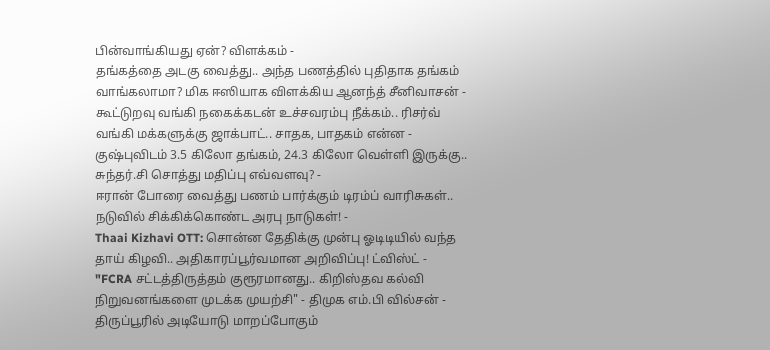பின்வாங்கியது ஏன்? விளக்கம் -
தங்கத்தை அடகு வைத்து.. அந்த பணத்தில் புதிதாக தங்கம் வாங்கலாமா? மிக ஈஸியாக விளக்கிய ஆனந்த் சீனிவாசன் -
கூட்டுறவு வங்கி நகைக்கடன் உச்சவரம்பு நீக்கம்.. ரிசர்வ் வங்கி மக்களுக்கு ஜாக்பாட்.. சாதக, பாதகம் என்ன -
குஷ்புவிடம் 3.5 கிலோ தங்கம், 24.3 கிலோ வெள்ளி இருக்கு.. சுந்தர்.சி சொத்து மதிப்பு எவ்வளவு? -
ஈரான் போரை வைத்து பணம் பார்க்கும் டிரம்ப் வாரிசுகள்.. நடுவில் சிக்கிக்கொண்ட அரபு நாடுகள்! -
Thaai Kizhavi OTT: சொன்ன தேதிக்கு முன்பு ஓடிடியில் வந்த தாய் கிழவி.. அதிகாரப்பூர்வமான அறிவிப்பு! ட்விஸ்ட் -
"FCRA சட்டத்திருத்தம் குரூரமானது.. கிறிஸ்தவ கல்வி நிறுவனங்களை முடக்க முயற்சி" - திமுக எம்.பி வில்சன் -
திருப்பூரில் அடியோடு மாறப்போகும்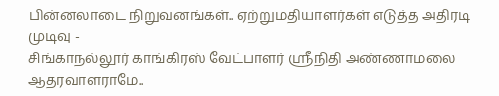பின்னலாடை நிறுவனங்கள்.. ஏற்றுமதியாளர்கள் எடுத்த அதிரடி முடிவு -
சிங்காநல்லூர் காங்கிரஸ் வேட்பாளர் ஶ்ரீநிதி அண்ணாமலை ஆதரவாளராமே..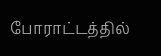போராட்டத்தில்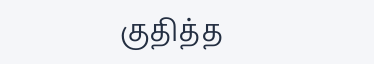குதித்த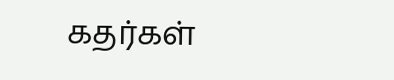கதர்கள்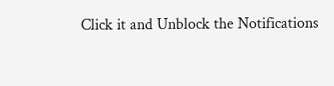Click it and Unblock the Notifications